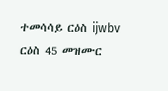ተመሳሳይ ርዕስ ijwbv ርዕስ 45 መዝሙር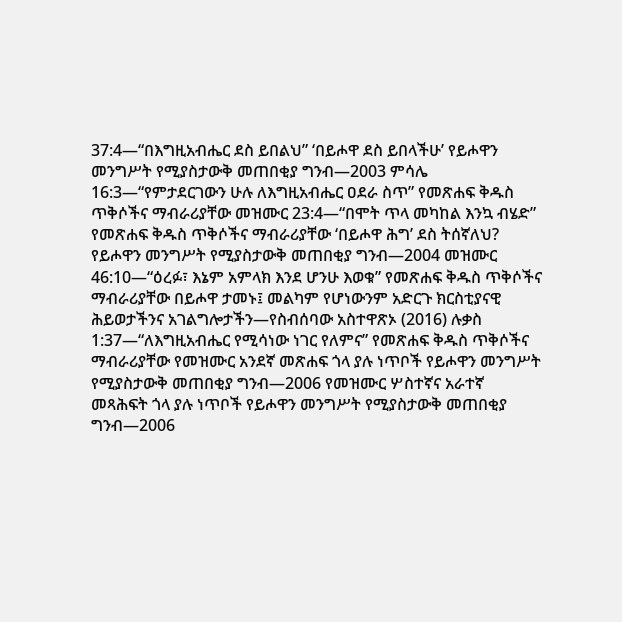37:4—“በእግዚአብሔር ደስ ይበልህ” ‘በይሖዋ ደስ ይበላችሁ’ የይሖዋን መንግሥት የሚያስታውቅ መጠበቂያ ግንብ—2003 ምሳሌ 16:3—“የምታደርገውን ሁሉ ለእግዚአብሔር ዐደራ ስጥ” የመጽሐፍ ቅዱስ ጥቅሶችና ማብራሪያቸው መዝሙር 23:4—“በሞት ጥላ መካከል እንኳ ብሄድ” የመጽሐፍ ቅዱስ ጥቅሶችና ማብራሪያቸው ‘በይሖዋ ሕግ’ ደስ ትሰኛለህ? የይሖዋን መንግሥት የሚያስታውቅ መጠበቂያ ግንብ—2004 መዝሙር 46:10—“ዕረፉ፣ እኔም አምላክ እንደ ሆንሁ እወቁ” የመጽሐፍ ቅዱስ ጥቅሶችና ማብራሪያቸው በይሖዋ ታመኑ፤ መልካም የሆነውንም አድርጉ ክርስቲያናዊ ሕይወታችንና አገልግሎታችን—የስብሰባው አስተዋጽኦ (2016) ሉቃስ 1:37—“ለእግዚአብሔር የሚሳነው ነገር የለምና” የመጽሐፍ ቅዱስ ጥቅሶችና ማብራሪያቸው የመዝሙር አንደኛ መጽሐፍ ጎላ ያሉ ነጥቦች የይሖዋን መንግሥት የሚያስታውቅ መጠበቂያ ግንብ—2006 የመዝሙር ሦስተኛና አራተኛ መጻሕፍት ጎላ ያሉ ነጥቦች የይሖዋን መንግሥት የሚያስታውቅ መጠበቂያ ግንብ—2006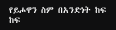የይሖዋን ስም በአንድነት ከፍ ከፍ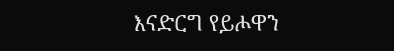እናድርግ የይሖዋን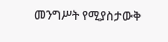መንግሥት የሚያስታውቅ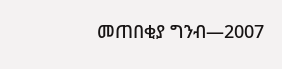መጠበቂያ ግንብ—2007